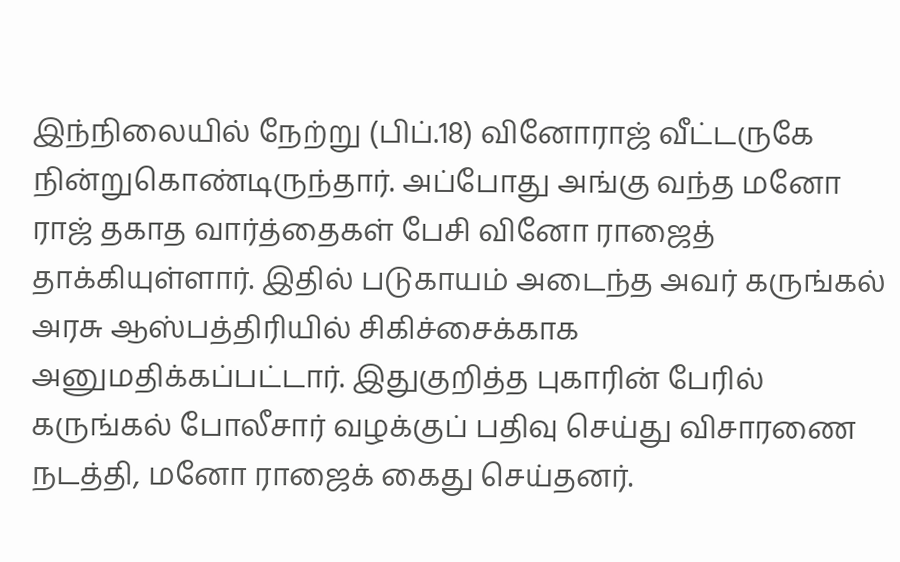இந்நிலையில் நேற்று (பிப்.18) வினோராஜ் வீட்டருகே நின்றுகொண்டிருந்தார். அப்போது அங்கு வந்த மனோ ராஜ் தகாத வார்த்தைகள் பேசி வினோ ராஜைத் தாக்கியுள்ளார். இதில் படுகாயம் அடைந்த அவர் கருங்கல் அரசு ஆஸ்பத்திரியில் சிகிச்சைக்காக அனுமதிக்கப்பட்டார். இதுகுறித்த புகாரின் பேரில் கருங்கல் போலீசார் வழக்குப் பதிவு செய்து விசாரணை நடத்தி, மனோ ராஜைக் கைது செய்தனர்.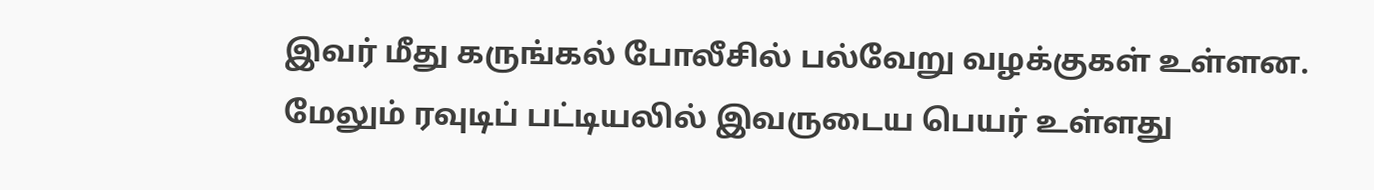இவர் மீது கருங்கல் போலீசில் பல்வேறு வழக்குகள் உள்ளன. மேலும் ரவுடிப் பட்டியலில் இவருடைய பெயர் உள்ளது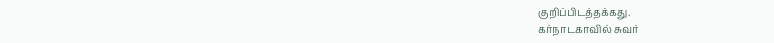குறிப்பிடத்தக்கது.
கர்நாடகாவில் சுவர்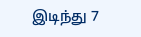இடிந்து 7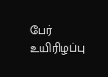பேர் உயிரிழப்பு